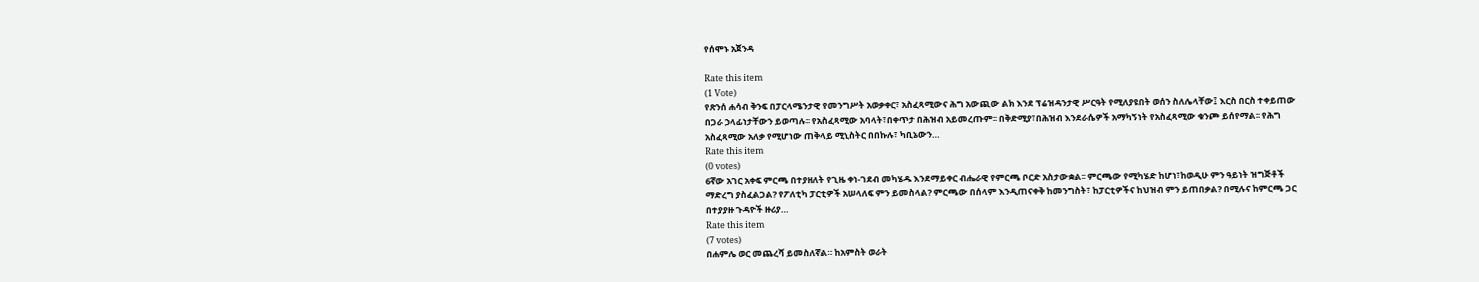የሰሞኑ አጀንዳ

Rate this item
(1 Vote)
የጽንሰ ሐሳብ ቅንፍ በፓርላሜንታዊ የመንግሥት አወቃቀር፣ አስፈጻሚውና ሕግ አውጪው ልክ እንደ ፕሬዝዳንታዊ ሥርዓት የሚለያዩበት ወሰን ስለሌላቸው፤ እርስ በርስ ተቀይጠው በጋራ ኃላፊነታቸውን ይወጣሉ፡፡ የአስፈጻሚው አባላት፣በቀጥታ በሕዝብ አይመረጡም፡፡ በቅድሚያ፣በሕዝብ እንደራሴዎች አማካኝነት የአስፈጻሚው ቁንጮ ይሰየማል፡፡ የሕግ አስፈጻሚው አለቃ የሚሆነው ጠቅላይ ሚኒስትር በበኩሉ፣ ካቢኔውን…
Rate this item
(0 votes)
6ኛው አገር አቀፍ ምርጫ በተያዘለት የጊዜ ቀነ-ገደብ መካሄዱ እንደማይቀር ብሔራዊ የምርጫ ቦርድ አስታውቋል፡፡ ምርጫው የሚካሄድ ከሆነ፣ከወዲሁ ምን ዓይነት ዝግጅቶች ማድረግ ያስፈልጋል? የፖለቲካ ፓርቲዎች አሠላለፍ ምን ይመስላል? ምርጫው በሰላም እንዲጠናቀቅ ከመንግስት፣ ከፓርቲዎችና ከህዝብ ምን ይጠበቃል? በሚሉና ከምርጫ ጋር በተያያዙ ጉዳዮች ዙሪያ…
Rate this item
(7 votes)
በሐምሌ ወር መጨረሻ ይመስለኛል። ከአምስት ወራት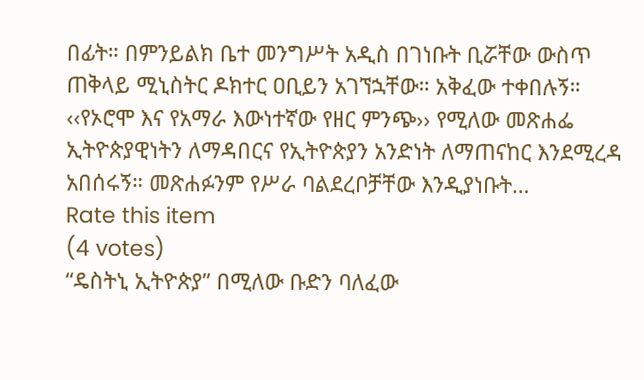በፊት። በምንይልክ ቤተ መንግሥት አዲስ በገነቡት ቢሯቸው ውስጥ ጠቅላይ ሚኒስትር ዶክተር ዐቢይን አገኘኋቸው። አቅፈው ተቀበሉኝ። ‹‹የኦሮሞ እና የአማራ እውነተኛው የዘር ምንጭ›› የሚለው መጽሐፌ ኢትዮጵያዊነትን ለማዳበርና የኢትዮጵያን አንድነት ለማጠናከር እንደሚረዳ አበሰሩኝ። መጽሐፉንም የሥራ ባልደረቦቻቸው እንዲያነቡት…
Rate this item
(4 votes)
“ዴስትኒ ኢትዮጵያ” በሚለው ቡድን ባለፈው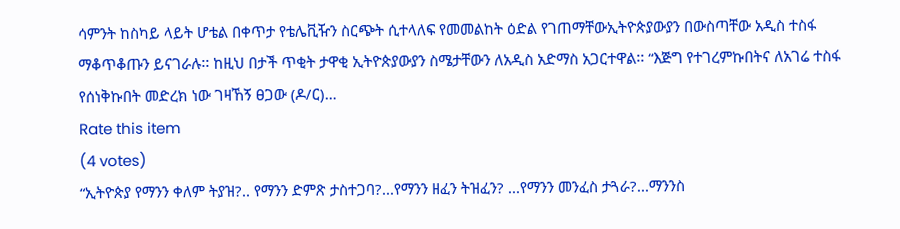ሳምንት ከስካይ ላይት ሆቴል በቀጥታ የቴሌቪዥን ስርጭት ሲተላለፍ የመመልከት ዕድል የገጠማቸውኢትዮጵያውያን በውስጣቸው አዲስ ተስፋ ማቆጥቆጡን ይናገራሉ፡፡ ከዚህ በታች ጥቂት ታዋቂ ኢትዮጵያውያን ስሜታቸውን ለአዲስ አድማስ አጋርተዋል፡፡ “እጅግ የተገረምኩበትና ለአገሬ ተስፋ የሰነቅኩበት መድረክ ነው ገዛኸኝ ፀጋው (ዶ/ር)…
Rate this item
(4 votes)
“ኢትዮጵያ የማንን ቀለም ትያዝ?.. የማንን ድምጽ ታስተጋባ?...የማንን ዘፈን ትዝፈን? ...የማንን መንፈስ ታጓራ?...ማንንስ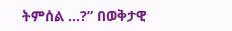ትምሰል …?” በወቅታዊ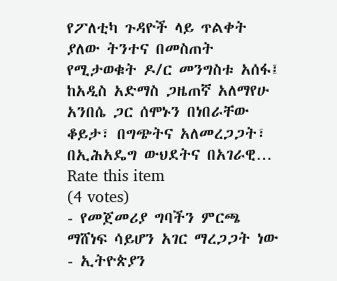የፖለቲካ ጉዳዮች ላይ ጥልቀት ያለው ትንተና በመስጠት የሚታወቁት ዶ/ር መንግስቱ አሰፋ፤ ከአዲስ አድማስ ጋዜጠኛ አለማየሁ አንበሴ ጋር ሰሞኑን በነበራቸው ቆይታ፣ በግጭትና አለመረጋጋት፣ በኢሕአዴግ ውህደትና በአገራዊ…
Rate this item
(4 votes)
- የመጀመሪያ ግባችን ምርጫ ማሸነፍ ሳይሆን አገር ማረጋጋት ነው - ኢትዮጵያን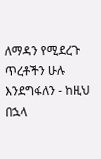ለማዳን የሚደረጉ ጥረቶችን ሁሉ እንደግፋለን - ከዚህ በኋላ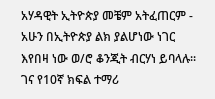አሃዳዊት ኢትዮጵያ መቼም አትፈጠርም - አሁን በኢትዮጵያ ልክ ያልሆነው ነገር እየበዛ ነው ወ/ሮ ቆንጂት ብርሃነ ይባላሉ፡፡ ገና የ10ኛ ክፍል ተማሪ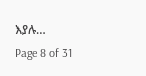እያሉ…
Page 8 of 31